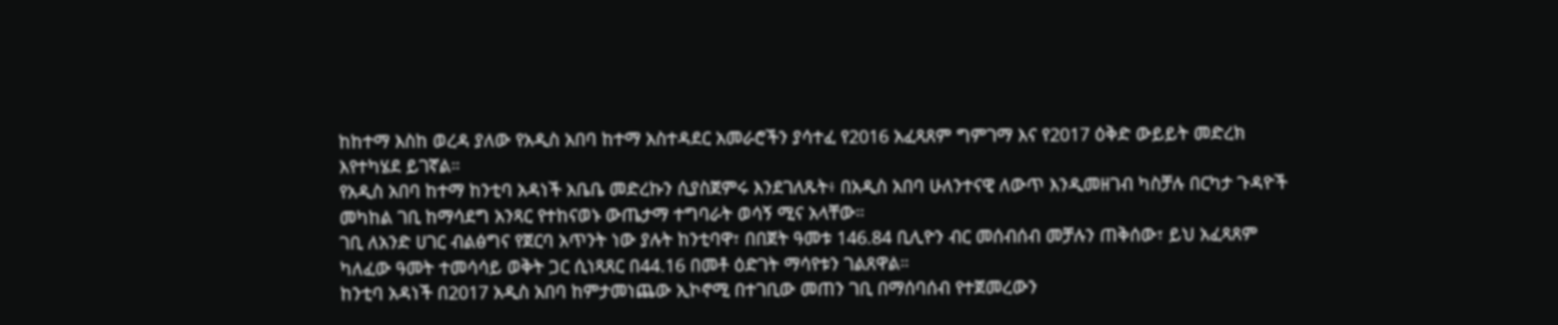ከከተማ እስከ ወረዳ ያለው የአዲስ አበባ ከተማ አስተዳደር አመራሮችን ያሳተፈ የ2016 አፈጻጸም ግምገማ እና የ2017 ዕቅድ ውይይት መድረክ እየተካሄደ ይገኛል።
የአዲስ አበባ ከተማ ከንቲባ አዳነች አቤቤ መድረኩን ሲያስጀምሩ እንደገለጹት፥ በአዲስ አበባ ሁለንተናዊ ለውጥ እንዲመዘገብ ካስቻሉ በርካታ ጉዳዮች መካከል ገቢ ከማሳደግ አንጻር የተከናወኑ ውጤታማ ተግባራት ወሳኝ ሚና አላቸው።
ገቢ ለአንድ ሀገር ብልፅግና የጀርባ አጥንት ነው ያሉት ከንቲባዋ፣ በበጀት ዓመቱ 146.84 ቢሊዮን ብር መሰብሰብ መቻሉን ጠቅሰው፣ ይህ አፈጻጸም ካለፈው ዓመት ተመሳሳይ ወቅት ጋር ሲነጻጸር በ44.16 በመቶ ዕድገት ማሳየቱን ገልጸዋል።
ከንቲባ አዳነች በ2017 አዲስ አበባ ከምታመነጨው ኢኮኖሚ በተገቢው መጠን ገቢ በማሰባሰብ የተጀመረውን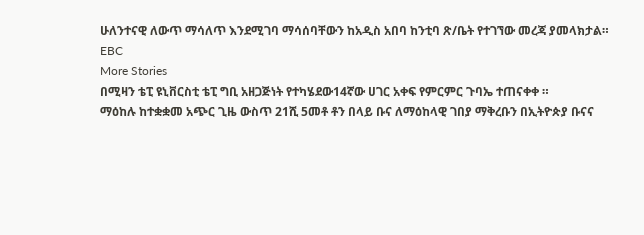ሁለንተናዊ ለውጥ ማሳለጥ እንደሚገባ ማሳሰባቸውን ከአዲስ አበባ ከንቲባ ጽ/ቤት የተገኘው መረጃ ያመላክታል።
EBC
More Stories
በሚዛን ቴፒ ዩኒቨርስቲ ቴፒ ግቢ አዘጋጅነት የተካሄደው14ኛው ሀገር አቀፍ የምርምር ጉባኤ ተጠናቀቀ ።
ማዕከሉ ከተቋቋመ አጭር ጊዜ ውስጥ 21ሺ 5መቶ ቶን በላይ ቡና ለማዕከላዊ ገበያ ማቅረቡን በኢትዮጵያ ቡናና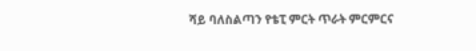ሻይ ባለስልጣን የቴፒ ምርት ጥራት ምርምርና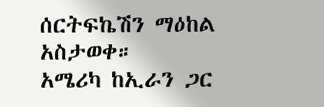ሰርትፍኬሽን ማዕከል አስታወቀ።
አሜሪካ ከኢራን ጋር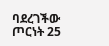ባደረገችው ጦርነት 25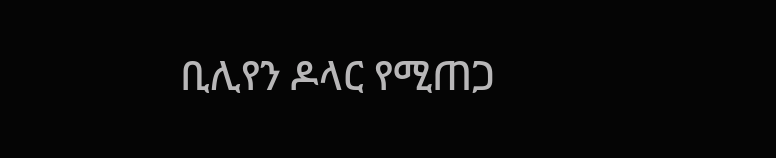ቢሊየን ዶላር የሚጠጋ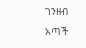ገንዘብ አጣች